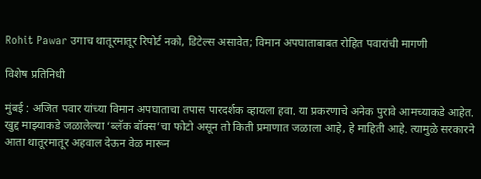Rohit Pawar उगाच थातूरमातूर रिपोर्ट नको, डिटेल्स असावेत; विमान अपघाताबाबत रोहित पवारांची मागणी

विशेष प्रतिनिधी

मुंबई : अजित पवार यांच्या विमान अपघाताचा तपास पारदर्शक व्हायला हवा. या प्रकरणाचे अनेक पुरावे आमच्याकडे आहेत. खुद्द माझ्याकडे जळालेल्या ‘ब्लॅक बॉक्स’चा फोटो असून तो किती प्रमाणात जळाला आहे, हे माहिती आहे. त्यामुळे सरकारने आता थातूरमातूर अहवाल देऊन वेळ मारून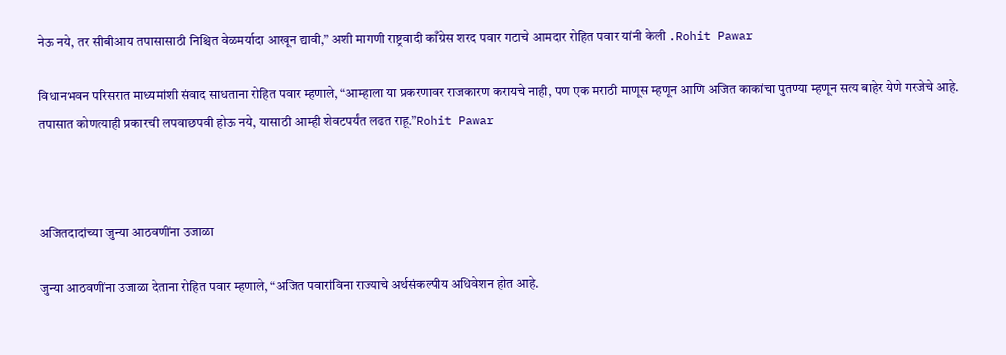नेऊ नये, तर सीबीआय तपासासाठी निश्चित वेळमर्यादा आखून द्यावी,” अशी मागणी राष्ट्रवादी काँग्रेस शरद पवार गटाचे आमदार रोहित पवार यांनी केली .Rohit Pawar

विधानभवन परिसरात माध्यमांशी संवाद साधताना रोहित पवार म्हणाले, “आम्हाला या प्रकरणावर राजकारण करायचे नाही, पण एक मराठी माणूस म्हणून आणि अजित काकांचा पुतण्या म्हणून सत्य बाहेर येणे गरजेचे आहे. तपासात कोणत्याही प्रकारची लपवाछपवी होऊ नये, यासाठी आम्ही शेवटपर्यंत लढत राहू.”Rohit Pawar



अजितदादांच्या जुन्या आठवणींना उजाळा

जुन्या आठवणींना उजाळा देताना रोहित पवार म्हणाले, “अजित पवारांविना राज्याचे अर्थसंकल्पीय अधिवेशन होत आहे.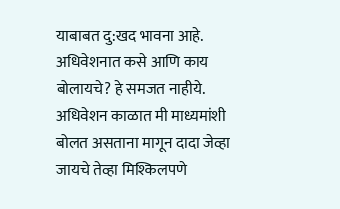याबाबत दु:खद भावना आहे. अधिवेशनात कसे आणि काय बोलायचे? हे समजत नाहीये. अधिवेशन काळात मी माध्यमांशी बोलत असताना मागून दादा जेव्हा जायचे तेव्हा मिश्किलपणे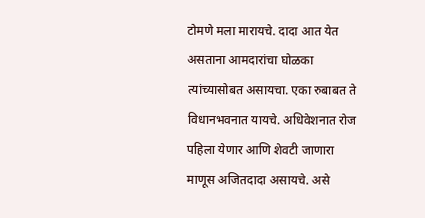टोमणे मला मारायचे. दादा आत येत असताना आमदारांचा घोळका त्यांच्यासोबत असायचा. एका रुबाबत ते विधानभवनात यायचे. अधिवेशनात रोज पहिला येणार आणि शेवटी जाणारा माणूस अजितदादा असायचे. असे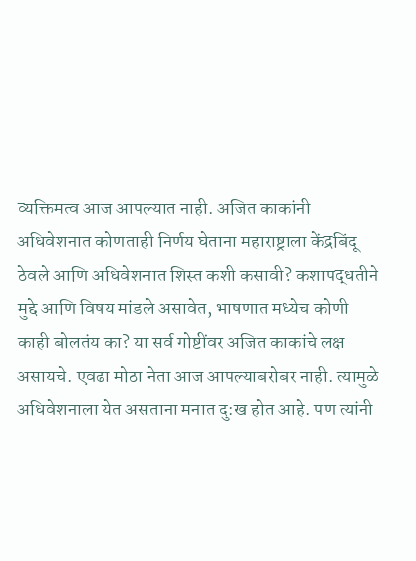व्यक्तिमत्व आज आपल्यात नाही. अजित काकांनी अधिवेशनात कोणताही निर्णय घेताना महाराष्ट्राला केंद्रबिंदू ठेवले आणि अधिवेशनात शिस्त कशी कसावी? कशापद्धतीने मुद्दे आणि विषय मांडले असावेत, भाषणात मध्येच कोणी काही बोलतंय का? या सर्व गोष्टींवर अजित काकांचे लक्ष असायचे. एवढा मोठा नेता आज आपल्याबरोबर नाही. त्यामुळे अधिवेशनाला येत असताना मनात दु:ख होत आहे. पण त्यांनी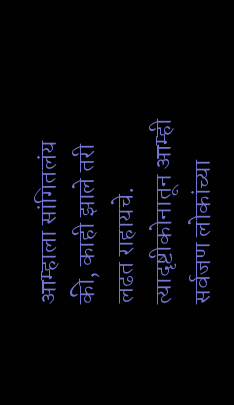आम्हाला सांगितलंय की, काही झाले तरी लढत राहायचे. त्यादृष्टीकोनातून आम्ही सर्वजण लोकांच्या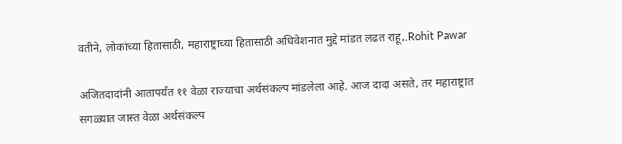वतीने, लोकांच्या हितासाठी, महाराष्ट्राच्या हितासाठी अधिवेशनात मुद्दे मांडत लढत राहू,.Rohit Pawar

अजितदादांनी आतापर्यंत ११ वेळा राज्याचा अर्थसंकल्प मांडलेला आहे. आज दादा असते, तर महाराष्ट्रात सगळ्यात जास्त वेळा अर्थसंकल्प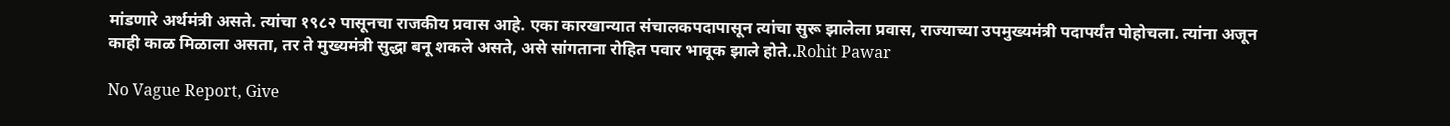मांडणारे अर्थमंत्री असते. त्यांचा १९८२ पासूनचा राजकीय प्रवास आहे. एका कारखान्यात संचालकपदापासून त्यांचा सुरू झालेला प्रवास, राज्याच्या उपमुख्यमंत्री पदापर्यंत पोहोचला. त्यांना अजून काही काळ मिळाला असता, तर ते मुख्यमंत्री सुद्धा बनू शकले असते, असे सांगताना रोहित पवार भावूक झाले होते..Rohit Pawar

No Vague Report, Give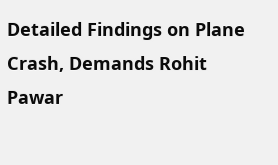Detailed Findings on Plane Crash, Demands Rohit Pawar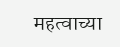महत्वाच्या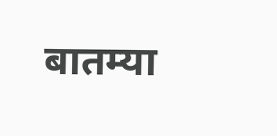बातम्या